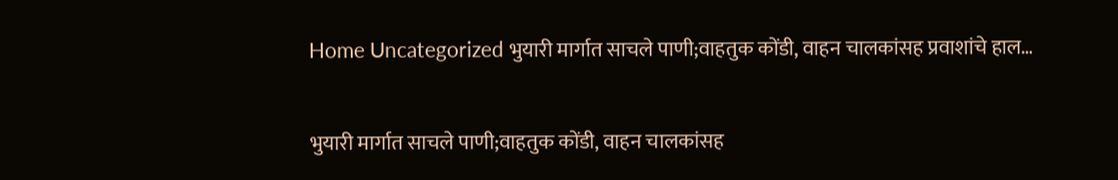Home Uncategorized भुयारी मार्गात साचले पाणी;वाहतुक कोंडी, वाहन चालकांसह प्रवाशांचे हाल…

भुयारी मार्गात साचले पाणी;वाहतुक कोंडी, वाहन चालकांसह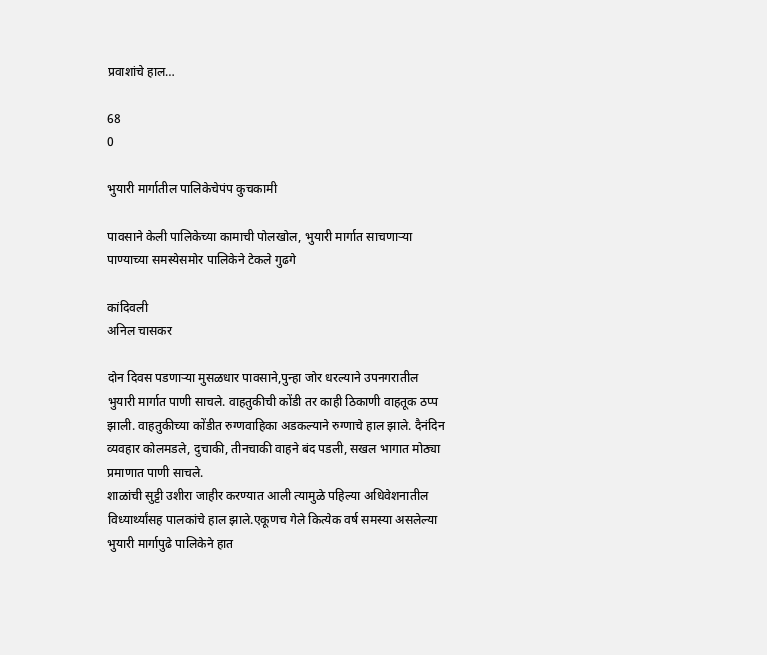प्रवाशांचे हाल…

68
0

भुयारी मार्गातील पालिकेचेपंप कुचकामी

पावसाने केली पालिकेच्या कामाची पोलखोल, भुयारी मार्गात साचणाऱ्या पाण्याच्या समस्येसमोर पालिकेने टेकले गुढगे

कांदिवली
अनिल चासकर

दोन दिवस पडणाऱ्या मुसळधार पावसाने,पुन्हा जोर धरल्याने उपनगरातील भुयारी मार्गात पाणी साचले. वाहतुकीची कोंडी तर काही ठिकाणी वाहतूक ठप्प झाली. वाहतुकीच्या कोंडीत रुग्णवाहिका अडकल्याने रुग्णाचे हाल झाले. दैनंदिन व्यवहार कोलमडले, दुचाकी, तीनचाकी वाहने बंद पडली, सखल भागात मोठ्या प्रमाणात पाणी साचले.
शाळांची सुट्टी उशीरा जाहीर करण्यात आली त्यामुळे पहिल्या अधिवेशनातील विध्यार्थ्यांसह पालकांचे हाल झाले.एकूणच गेले कित्येक वर्ष समस्या असलेल्या भुयारी मार्गापुढे पालिकेने हात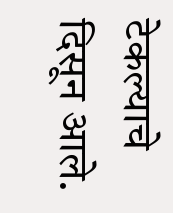टेकल्याचे दिसून आले.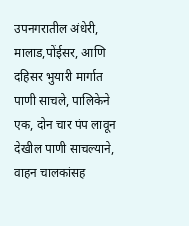उपनगरातील अंधेरी, मालाड,पोंईसर, आणि दहिसर भुयारी मार्गात पाणी साचले, पालिकेने एक, दोन चार पंप लावून देखील पाणी साचल्याने, वाहन चालकांसह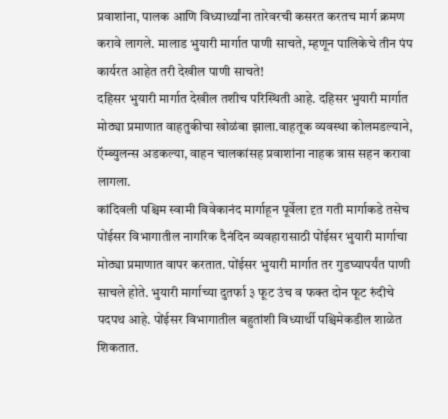प्रवाशांना, पालक आणि विध्यार्थ्यांना तारेवरची कसरत करतच मार्ग क्रमण करावे लागले. मालाड भुयारी मार्गात पाणी साचते, म्हणून पालिकेचे तीन पंप कार्यरत आहेत तरी देखील पाणी साचते!
दहिसर भुयारी मार्गात देखील तशीच परिस्थिती आहे. दहिसर भुयारी मार्गात मोठ्या प्रमाणात वाहतुकीचा खोळंबा झाला.वाहतूक व्यवस्था कोलमडल्याने, ऍम्ब्युलन्स अडकल्या, वाहन चालकांसह प्रवाशांना नाहक त्रास सहन करावा लागला.
कांदिवली पश्चिम स्वामी विवेकानंद मार्गाहून पूर्वेला दृत गती मार्गाकडे तसेच पोंईसर विभागातील नागरिक दैनंदिन व्यवहारासाठी पोंईसर भुयारी मार्गाचा मोठ्या प्रमाणात वापर करतात. पोंईसर भुयारी मार्गात तर गुडघ्यापर्यंत पाणी साचले होते. भुयारी मार्गाच्या दुतर्फा ३ फूट उंच व फक्त दोन फूट रुंदीचे पदपथ आहे. पोंईसर विभागातील बहुतांशी विध्यार्थी पश्चिमेकडील शाळेत शिकतात.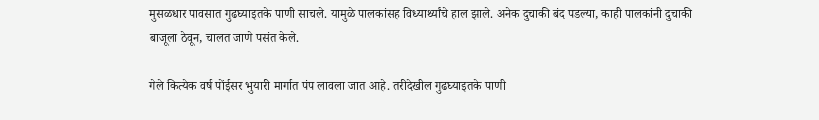मुसळधार पावसात गुढघ्याइतके पाणी साचले. यामुळे पालकांसह विध्यार्थ्यांचे हाल झाले. अनेक दुचाकी बंद पडल्या, काही पालकांनी दुचाकी बाजूला ठेवून, चालत जाणे पसंत केले.

गेले कित्येक वर्ष पोंईसर भुयारी मार्गात पंप लावला जात आहे. तरीदेखील गुढघ्याइतके पाणी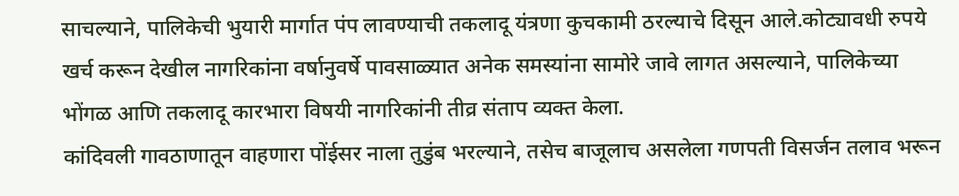साचल्याने, पालिकेची भुयारी मार्गात पंप लावण्याची तकलादू यंत्रणा कुचकामी ठरल्याचे दिसून आले.कोट्यावधी रुपये खर्च करून देखील नागरिकांना वर्षानुवर्षे पावसाळ्यात अनेक समस्यांना सामोरे जावे लागत असल्याने, पालिकेच्या भोंगळ आणि तकलादू कारभारा विषयी नागरिकांनी तीव्र संताप व्यक्त केला.
कांदिवली गावठाणातून वाहणारा पोंईसर नाला तुडुंब भरल्याने, तसेच बाजूलाच असलेला गणपती विसर्जन तलाव भरून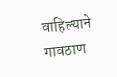वाहिल्याने गावठाण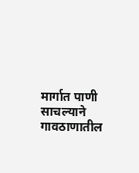मार्गात पाणी साचल्याने गावठाणातील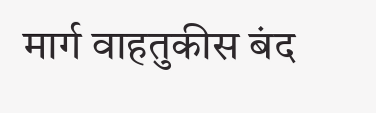मार्ग वाहतुकीस बंद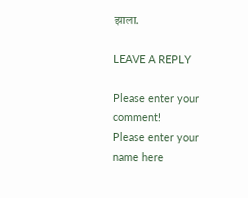झाला.

LEAVE A REPLY

Please enter your comment!
Please enter your name here